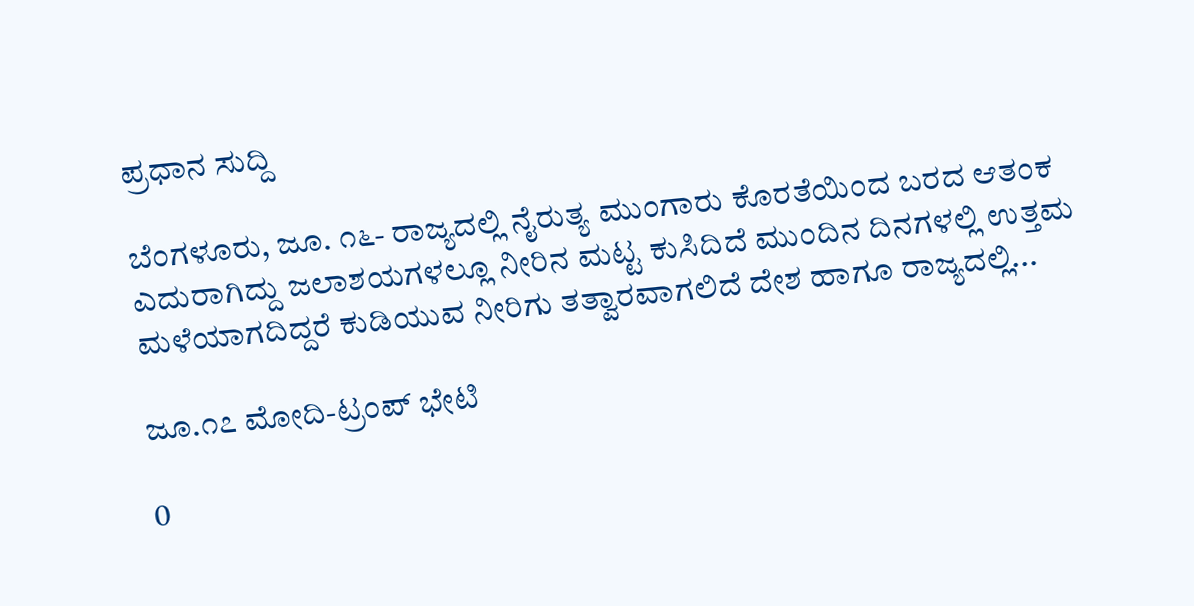ಪ್ರಧಾನ ಸುದ್ದಿ

ಬೆಂಗಳೂರು, ಜೂ. ೧೬- ರಾಜ್ಯದಲ್ಲಿ ನೈರುತ್ಯ ಮುಂಗಾರು ಕೊರತೆಯಿಂದ ಬರದ ಆತಂಕ ಎದುರಾಗಿದ್ದು ಜಲಾಶಯಗಳಲ್ಲೂ ನೀರಿನ ಮಟ್ಟ ಕುಸಿದಿದೆ ಮುಂದಿನ ದಿನಗಳಲ್ಲಿ ಉತ್ತಮ ಮಳೆಯಾಗದಿದ್ದರೆ ಕುಡಿಯುವ ನೀರಿಗು ತತ್ವಾರವಾಗಲಿದೆ ದೇಶ ಹಾಗೂ ರಾಜ್ಯದಲ್ಲಿ...

ಜೂ.೧೭ ಮೋದಿ-ಟ್ರಂಪ್ ಭೇಟಿ

0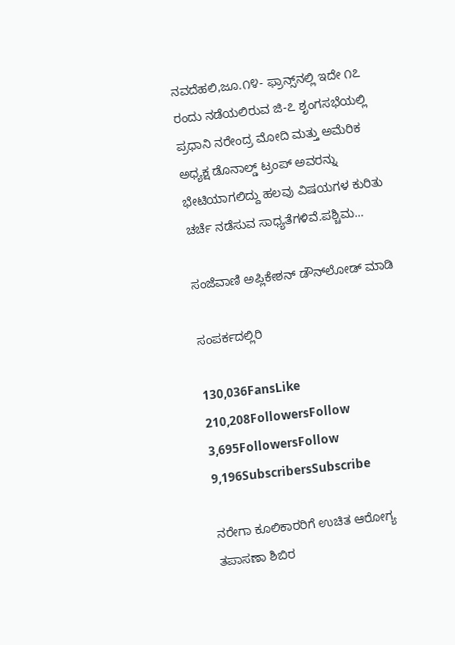ನವದೆಹಲಿ,ಜೂ.೧೪- ಫ್ರಾನ್ಸ್‌ನಲ್ಲಿ ಇದೇ ೧೭ ರಂದು ನಡೆಯಲಿರುವ ಜಿ-೭ ಶೃಂಗಸಭೆಯಲ್ಲಿ ಪ್ರಧಾನಿ ನರೇಂದ್ರ ಮೋದಿ ಮತ್ತು ಅಮೆರಿಕ ಅಧ್ಯಕ್ಷ ಡೊನಾಲ್ಡ್ ಟ್ರಂಪ್ ಅವರನ್ನು ಭೇಟಿಯಾಗಲಿದ್ದು ಹಲವು ವಿಷಯಗಳ ಕುರಿತು ಚರ್ಚೆ ನಡೆಸುವ ಸಾಧ್ಯತೆಗಳಿವೆ.ಪಶ್ಚಿಮ...

ಸಂಜೆವಾಣಿ ಅಪ್ಲಿಕೇಶನ್ ಡೌನ್‌ಲೋಡ್ ಮಾಡಿ

ಸಂಪರ್ಕದಲ್ಲಿರಿ

130,036FansLike
210,208FollowersFollow
3,695FollowersFollow
9,196SubscribersSubscribe

ನರೇಗಾ ಕೂಲಿಕಾರರಿಗೆ ಉಚಿತ ಆರೋಗ್ಯ ತಪಾಸಣಾ ಶಿಬಿರ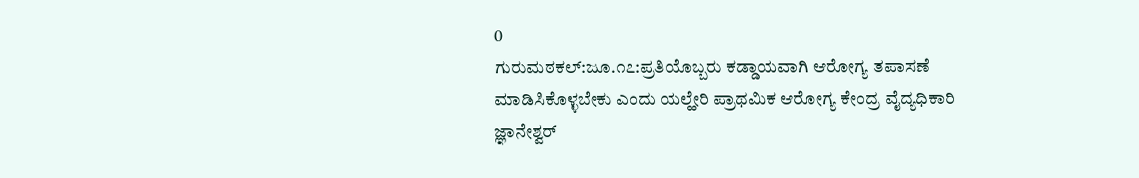0
ಗುರುಮಠಕಲ್:ಜೂ.೧೭:ಪ್ರತಿಯೊಬ್ಬರು ಕಡ್ಡಾಯವಾಗಿ ಆರೋಗ್ಯ ತಪಾಸಣೆ ಮಾಡಿಸಿಕೊಳ್ಳಬೇಕು ಎಂದು ಯಲ್ಹೇರಿ ಪ್ರಾಥಮಿಕ ಆರೋಗ್ಯ ಕೇಂದ್ರ ವೈದ್ಯಧಿಕಾರಿ ಜ್ಞಾನೇಶ್ವರ್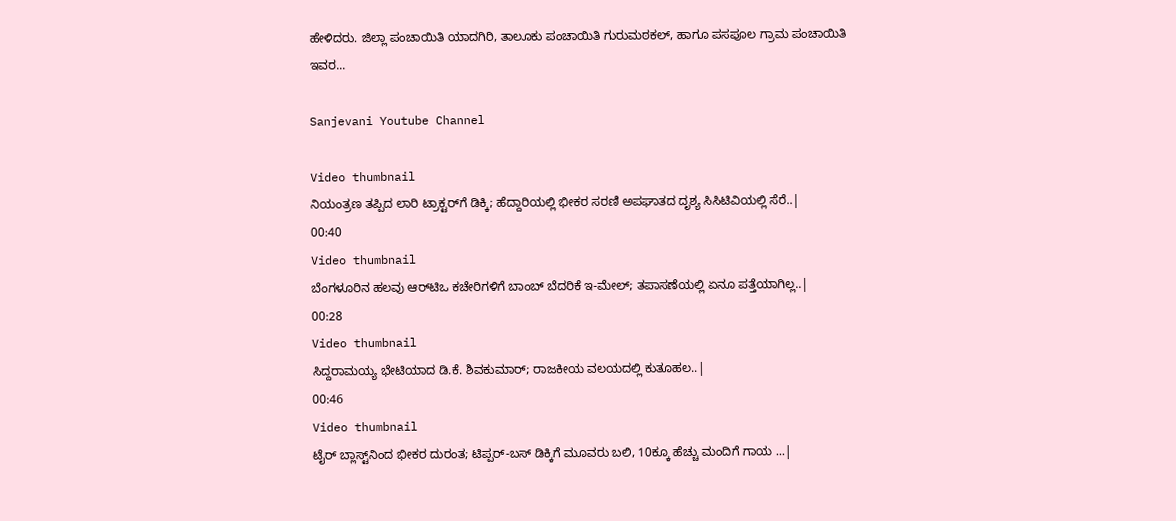ಹೇಳಿದರು. ಜಿಲ್ಲಾ ಪಂಚಾಯಿತಿ ಯಾದಗಿರಿ, ತಾಲೂಕು ಪಂಚಾಯಿತಿ ಗುರುಮಠಕಲ್, ಹಾಗೂ ಪಸಪೂಲ ಗ್ರಾಮ ಪಂಚಾಯಿತಿ ಇವರ...

Sanjevani Youtube Channel

Video thumbnail
ನಿಯಂತ್ರಣ ತಪ್ಪಿದ ಲಾರಿ ಟ್ರಾಕ್ಟರ್‌ಗೆ ಡಿಕ್ಕಿ; ಹೆದ್ದಾರಿಯಲ್ಲಿ ಭೀಕರ ಸರಣಿ ಅಪಘಾತದ ದೃಶ್ಯ ಸಿಸಿಟಿವಿಯಲ್ಲಿ ಸೆರೆ..|
00:40
Video thumbnail
ಬೆಂಗಳೂರಿನ ಹಲವು ಆರ್‌ಟಿಒ ಕಚೇರಿಗಳಿಗೆ ಬಾಂಬ್ ಬೆದರಿಕೆ ಇ-ಮೇಲ್; ತಪಾಸಣೆಯಲ್ಲಿ ಏನೂ ಪತ್ತೆಯಾಗಿಲ್ಲ..|
00:28
Video thumbnail
ಸಿದ್ದರಾಮಯ್ಯ ಭೇಟಿಯಾದ ಡಿ.ಕೆ. ಶಿವಕುಮಾರ್; ರಾಜಕೀಯ ವಲಯದಲ್ಲಿ ಕುತೂಹಲ..|
00:46
Video thumbnail
ಟೈರ್ ಬ್ಲಾಸ್ಟ್‌ನಿಂದ ಭೀಕರ ದುರಂತ; ಟಿಪ್ಪರ್-ಬಸ್ ಡಿಕ್ಕಿಗೆ ಮೂವರು ಬಲಿ, 10ಕ್ಕೂ ಹೆಚ್ಚು ಮಂದಿಗೆ ಗಾಯ ...|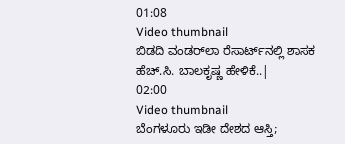01:08
Video thumbnail
ಬಿಡದಿ ವಂಡರ್‌ಲಾ ರೆಸಾರ್ಟ್‌ನಲ್ಲಿ ಶಾಸಕ ಹೆಚ್.ಸಿ. ಬಾಲಕೃಷ್ಣ ಹೇಳಿಕೆ..|
02:00
Video thumbnail
ಬೆಂಗಳೂರು ಇಡೀ ದೇಶದ ಆಸ್ತಿ;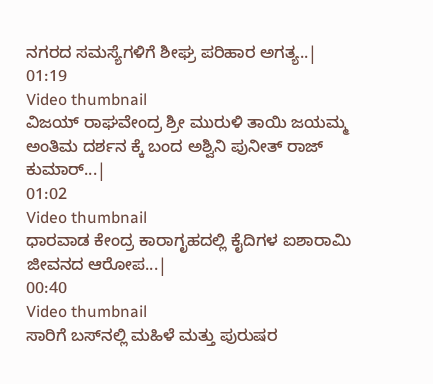ನಗರದ ಸಮಸ್ಯೆಗಳಿಗೆ ಶೀಘ್ರ ಪರಿಹಾರ ಅಗತ್ಯ..|
01:19
Video thumbnail
ವಿಜಯ್ ರಾಘವೇಂದ್ರ ಶ್ರೀ ಮುರುಳಿ ತಾಯಿ ಜಯಮ್ಮ ಅಂತಿಮ ದರ್ಶನ ಕ್ಕೆ ಬಂದ ಅಶ್ವಿನಿ ಪುನೀತ್ ರಾಜ್ ಕುಮಾರ್...|
01:02
Video thumbnail
ಧಾರವಾಡ ಕೇಂದ್ರ ಕಾರಾಗೃಹದಲ್ಲಿ ಕೈದಿಗಳ ಐಶಾರಾಮಿ ಜೀವನದ ಆರೋಪ...|
00:40
Video thumbnail
ಸಾರಿಗೆ ಬಸ್‌ನಲ್ಲಿ ಮಹಿಳೆ ಮತ್ತು ಪುರುಷರ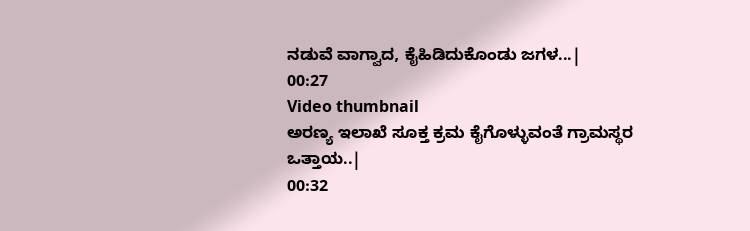ನಡುವೆ ವಾಗ್ವಾದ, ಕೈಹಿಡಿದುಕೊಂಡು ಜಗಳ...|
00:27
Video thumbnail
ಅರಣ್ಯ ಇಲಾಖೆ ಸೂಕ್ತ ಕ್ರಮ ಕೈಗೊಳ್ಳುವಂತೆ ಗ್ರಾಮಸ್ಥರ ಒತ್ತಾಯ..|
00:32